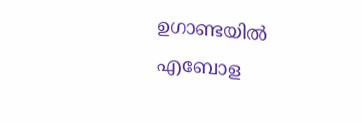ഉഗാണ്ടയില്‍ എബോള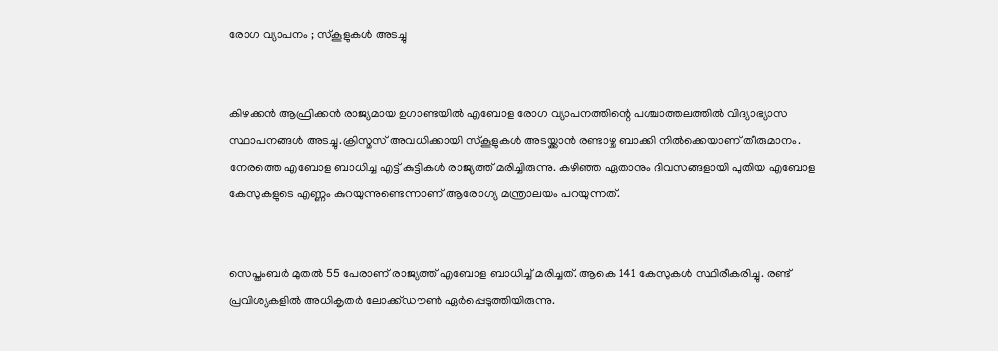രോഗ വ്യാപനം ; സ്കൂളുകള്‍ അടച്ചു


കിഴക്കന്‍ ആഫ്രിക്കന്‍ രാജ്യമായ ഉഗാണ്ടയില്‍ എബോള രോഗ വ്യാപനത്തിന്റെ പശ്ചാത്തലത്തില്‍ വിദ്യാഭ്യാസ സ്ഥാപനങ്ങള്‍ അടച്ചു.ക്രിസ്മസ് അവധിക്കായി സ്കൂളുകള്‍ അടയ്ക്കാന്‍ രണ്ടാഴ്ച ബാക്കി നില്‍ക്കെയാണ് തീരുമാനം. നേരത്തെ എബോള ബാധിച്ച എട്ട് കുട്ടികള്‍ രാജ്യത്ത് മരിച്ചിരുന്നു. കഴിഞ്ഞ ഏതാനും ദിവസങ്ങളായി പുതിയ എബോള കേസുകളുടെ എണ്ണം കുറയുന്നുണ്ടെന്നാണ് ആരോഗ്യ മന്ത്രാലയം പറയുന്നത്.


സെപ്തംബര്‍ മുതല്‍ 55 പേരാണ് രാജ്യത്ത് എബോള ബാധിച്ച്‌ മരിച്ചത്. ആകെ 141 കേസുകള്‍ സ്ഥിരീകരിച്ചു. രണ്ട് പ്രവിശ്യകളില്‍ അധികൃതര്‍ ലോക്ക്‌ഡൗണ്‍ ഏര്‍പ്പെടുത്തിയിരുന്നു.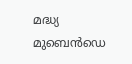മദ്ധ്യ മുബെന്‍ഡെ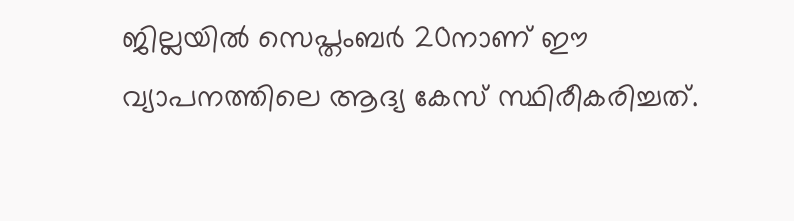ജില്ലയില്‍ സെപ്തംബര്‍ 20നാണ് ഈ വ്യാപനത്തിലെ ആദ്യ കേസ് സ്ഥിരീകരിച്ചത്.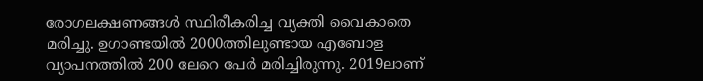രോഗലക്ഷണങ്ങള്‍ സ്ഥിരീകരിച്ച വ്യക്തി വൈകാതെ മരിച്ചു. ഉഗാണ്ടയില്‍ 2000ത്തിലുണ്ടായ എബോള വ്യാപനത്തില്‍ 200 ലേറെ പേര്‍ മരിച്ചിരുന്നു. 2019ലാണ്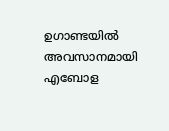ഉഗാണ്ടയില്‍ അവസാനമായി എബോള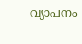വ്യാപനം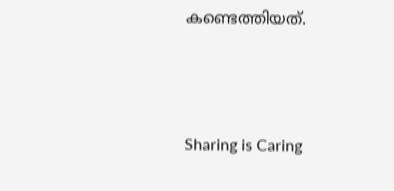കണ്ടെത്തിയത്.



Sharing is Caring